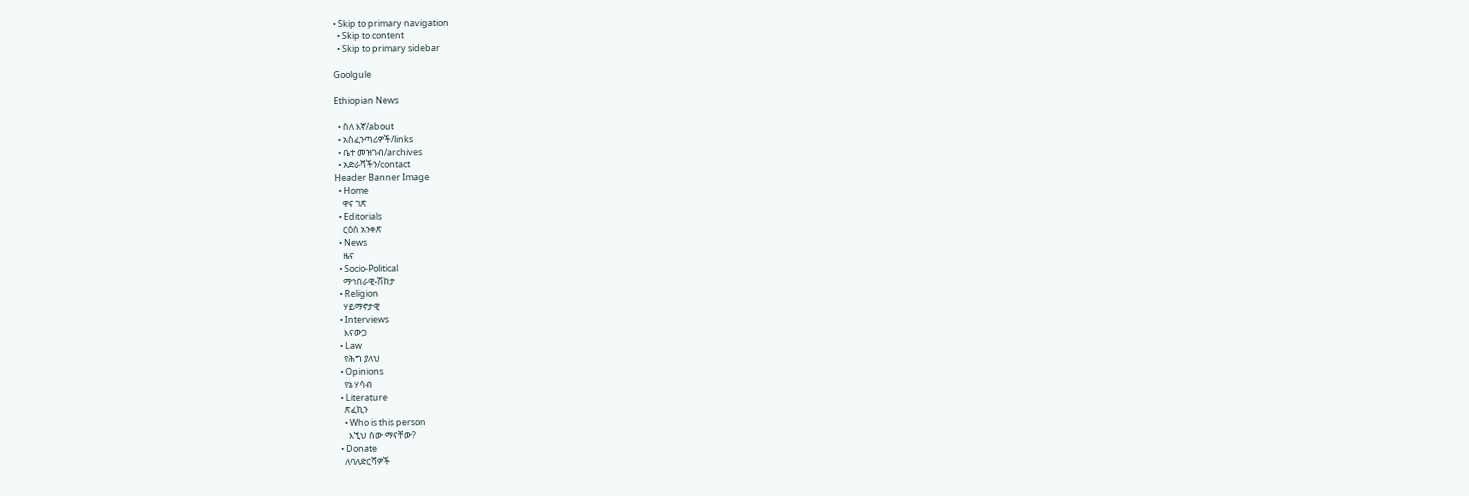• Skip to primary navigation
  • Skip to content
  • Skip to primary sidebar

Goolgule

Ethiopian News

  • ስለ እኛ/about
  • አስፈንጣሪዎች/links
  • ቤተ መዝገብ/archives
  • አድራሻችን/contact
Header Banner Image
  • Home
    ዋና ገጽ
  • Editorials
    ርዕሰ አንቀጽ
  • News
    ዜና
  • Socio-Political
    ማኅበራዊ-ሽከታ
  • Religion
    ሃይማኖታዊ
  • Interviews
    እናውጋ
  • Law
    የሕግ ያለህ
  • Opinions
    የኔ ሃሳብ
  • Literature
    ጽፈኪን
    • Who is this person
      እኚህ ሰው ማናቸው?
  • Donate
    ለባለድርሻዎች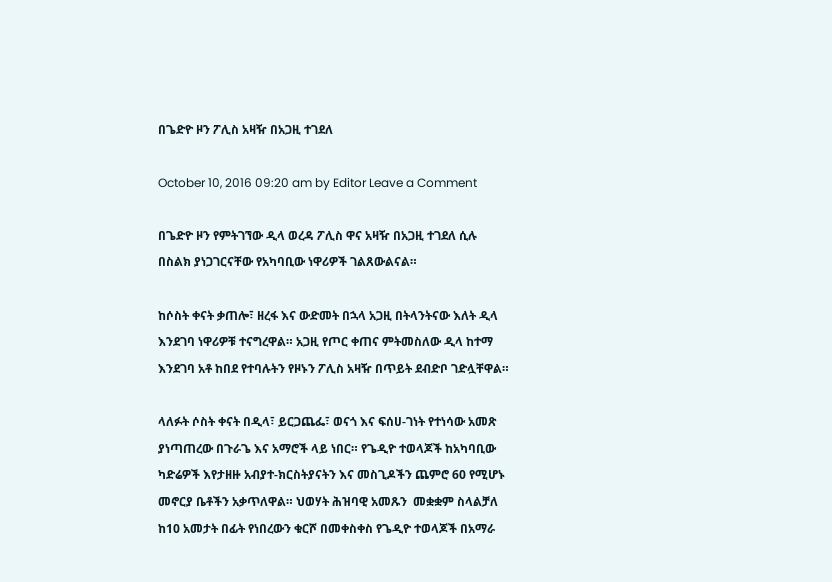በጌድዮ ዞን ፖሊስ አዛዥ በአጋዚ ተገደለ

October 10, 2016 09:20 am by Editor Leave a Comment

በጌድዮ ዞን የምትገኘው ዲላ ወረዳ ፖሊስ ዋና አዛዥ በአጋዚ ተገደለ ሲሉ በስልክ ያነጋገርናቸው የአካባቢው ነዋሪዎች ገልጸውልናል።

ከሶስት ቀናት ቃጠሎ፣ ዘረፋ እና ውድመት በኋላ አጋዚ በትላንትናው እለት ዲላ እንደገባ ነዋሪዎቹ ተናግረዋል። አጋዚ የጦር ቀጠና ምትመስለው ዲላ ከተማ እንደገባ አቶ ከበደ የተባሉትን የዞኑን ፖሊስ አዛዥ በጥይት ደብድቦ ገድሏቸዋል።

ላለፉት ሶስት ቀናት በዲላ፣ ይርጋጨፌ፣ ወናጎ እና ፍሰሀ-ገነት የተነሳው አመጽ ያነጣጠረው በጉራጌ እና አማሮች ላይ ነበር። የጌዲዮ ተወላጆች ከአካባቢው ካድሬዎች እየታዘዙ አብያተ-ክርስትያናትን እና መስጊዶችን ጨምሮ 60 የሚሆኑ መኖርያ ቤቶችን አቃጥለዋል። ህወሃት ሕዝባዊ አመጹን  መቋቋም ስላልቻለ ከ10 አመታት በፊት የነበረውን ቁርሾ በመቀስቀስ የጌዲዮ ተወላጆች በአማራ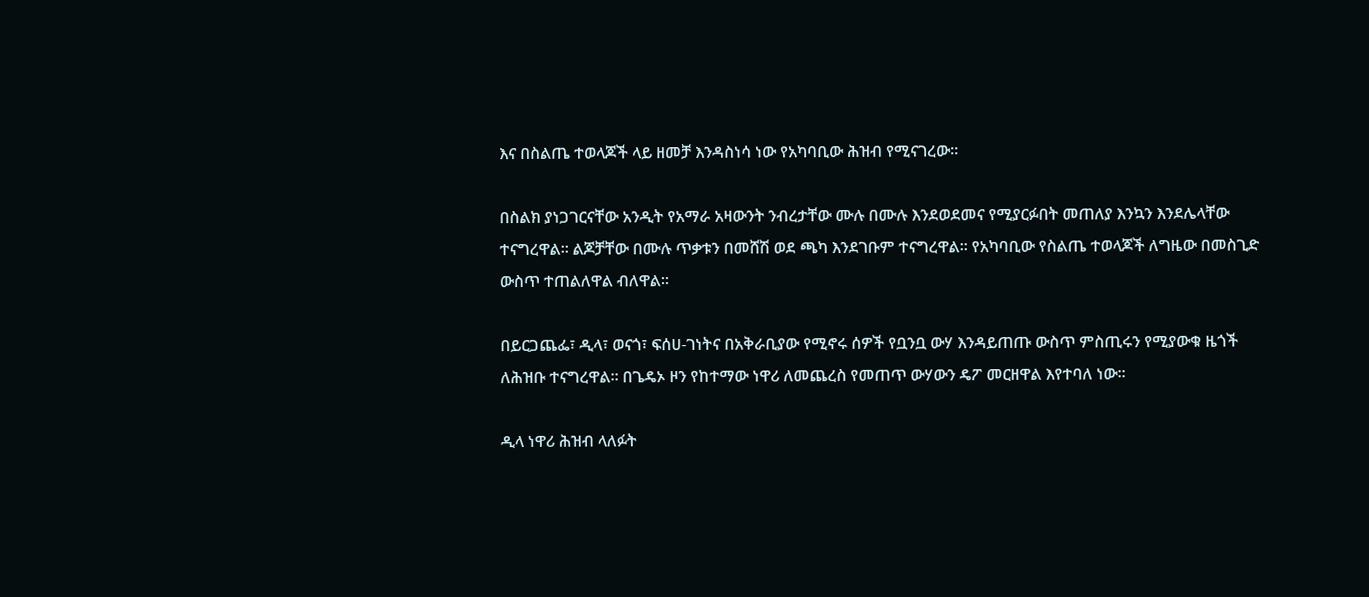እና በስልጤ ተወላጆች ላይ ዘመቻ እንዳስነሳ ነው የአካባቢው ሕዝብ የሚናገረው።

በስልክ ያነጋገርናቸው አንዲት የአማራ አዛውንት ንብረታቸው ሙሉ በሙሉ እንደወደመና የሚያርፉበት መጠለያ እንኳን እንደሌላቸው ተናግረዋል። ልጆቻቸው በሙሉ ጥቃቱን በመሸሽ ወደ ጫካ እንደገቡም ተናግረዋል። የአካባቢው የስልጤ ተወላጆች ለግዜው በመስጊድ ውስጥ ተጠልለዋል ብለዋል።

በይርጋጨፌ፣ ዲላ፣ ወናጎ፣ ፍሰሀ-ገነትና በአቅራቢያው የሚኖሩ ሰዎች የቧንቧ ውሃ እንዳይጠጡ ውስጥ ምስጢሩን የሚያውቁ ዜጎች ለሕዝቡ ተናግረዋል። በጌዴኦ ዞን የከተማው ነዋሪ ለመጨረስ የመጠጥ ውሃውን ዴፖ መርዘዋል እየተባለ ነው።

ዲላ ነዋሪ ሕዝብ ላለፉት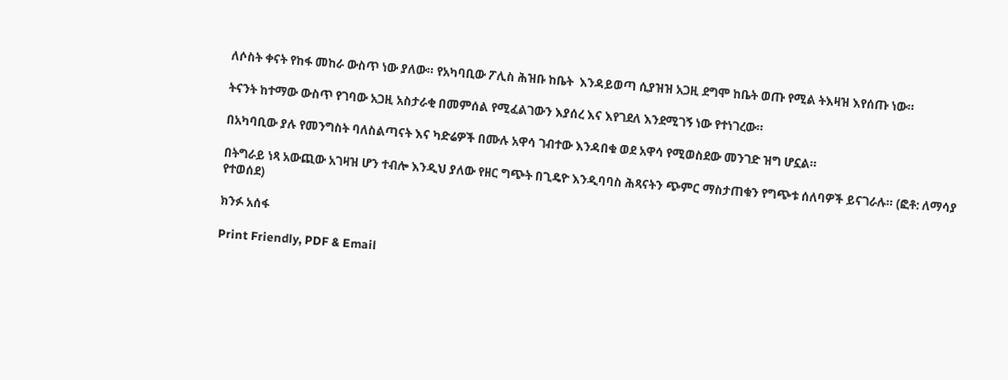ለሶስት ቀናት የከፋ መከራ ውስጥ ነው ያለው። የአካባቢው ፖሊስ ሕዝቡ ከቤት  እንዳይወጣ ሲያዝዝ አጋዚ ደግሞ ከቤት ወጡ የሚል ትእዛዝ እየሰጡ ነው።

ትናንት ከተማው ውስጥ የገባው አጋዚ አስታራቂ በመምሰል የሚፈልገውን እያሰረ እና እየገደለ እንደሚገኝ ነው የተነገረው።

በአካባቢው ያሉ የመንግስት ባለስልጣናት እና ካድሬዎች በሙሉ አዋሳ ገብተው እንዳበቁ ወደ አዋሳ የሚወስደው መንገድ ዝግ ሆኗል።

በትግራይ ነጻ አውጪው አገዛዝ ሆን ተብሎ እንዲህ ያለው የዘር ግጭት በጊዴዮ እንዲባባስ ሕጻናትን ጭምር ማስታጠቁን የግጭቱ ሰለባዎች ይናገራሉ። (ፎቶ: ለማሳያ የተወሰደ)

ክንፉ አሰፋ

Print Friendly, PDF & Email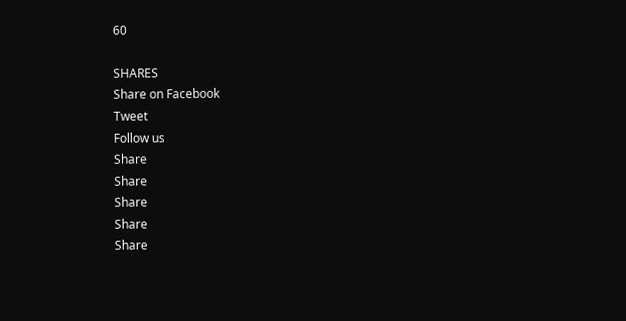60

SHARES
Share on Facebook
Tweet
Follow us
Share
Share
Share
Share
Share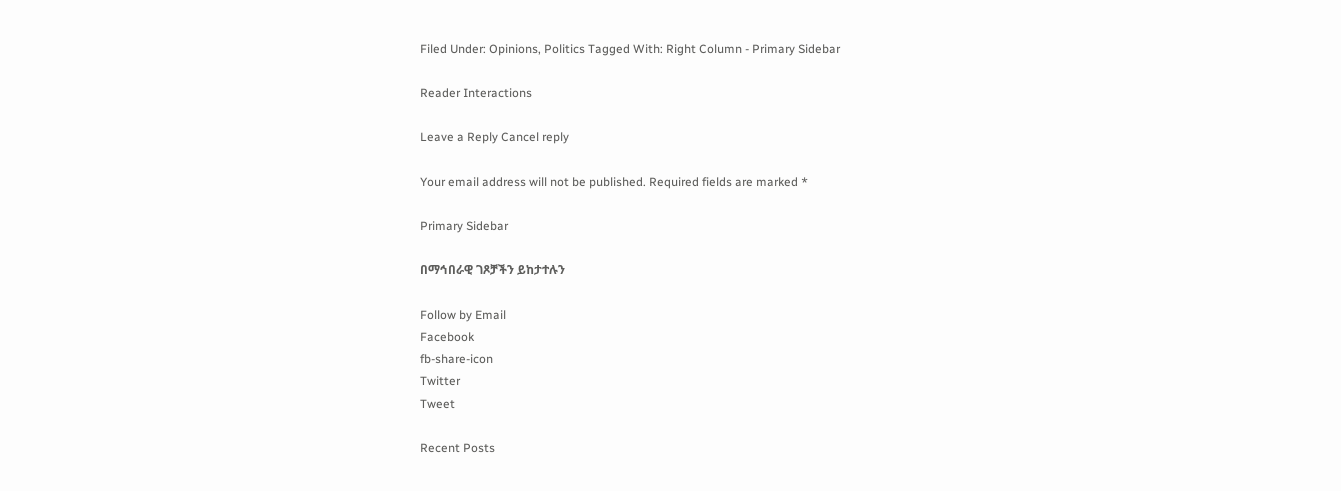Filed Under: Opinions, Politics Tagged With: Right Column - Primary Sidebar

Reader Interactions

Leave a Reply Cancel reply

Your email address will not be published. Required fields are marked *

Primary Sidebar

በማኅበራዊ ገጾቻችን ይከታተሉን

Follow by Email
Facebook
fb-share-icon
Twitter
Tweet

Recent Posts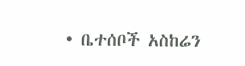• ቤተሰቦች አስከሬን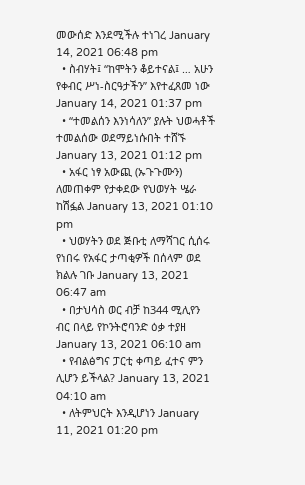መውሰድ እንደሚችሉ ተነገረ January 14, 2021 06:48 pm
  • ስብሃት፤ “ከሞትን ቆይተናል፤ … አሁን የቀብር ሥነ-ስርዓታችን” እየተፈጸመ ነው January 14, 2021 01:37 pm
  • “ተመልሰን እንነሳለን” ያሉት ህወሓቶች ተመልሰው ወደማይነሱበት ተሸኙ January 13, 2021 01:12 pm
  • አፋር ነፃ አውጪ (ኡጉጉሙን) ለመጠቀም የታቀደው የህወሃት ሤራ ከሽፏል January 13, 2021 01:10 pm
  • ህወሃትን ወደ ጅቡቲ ለማሻገር ሲሰሩ የነበሩ የአፋር ታጣቂዎች በሰላም ወደ ክልሉ ገቡ January 13, 2021 06:47 am
  • በታህሳስ ወር ብቻ ከ344 ሚሊየን ብር በላይ የኮንትሮባንድ ዕቃ ተያዘ January 13, 2021 06:10 am
  • የብልፅግና ፓርቲ ቀጣይ ፈተና ምን ሊሆን ይችላል? January 13, 2021 04:10 am
  • ለትምህርት እንዲሆነን January 11, 2021 01:20 pm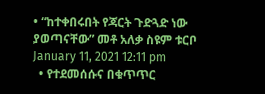• “ከተቀበሩበት የጃርት ጉድጓድ ነው ያወጣናቸው” መቶ አለቃ ስዩም ቱርቦ January 11, 2021 12:11 pm
  • የተደመሰሱና በቁጥጥር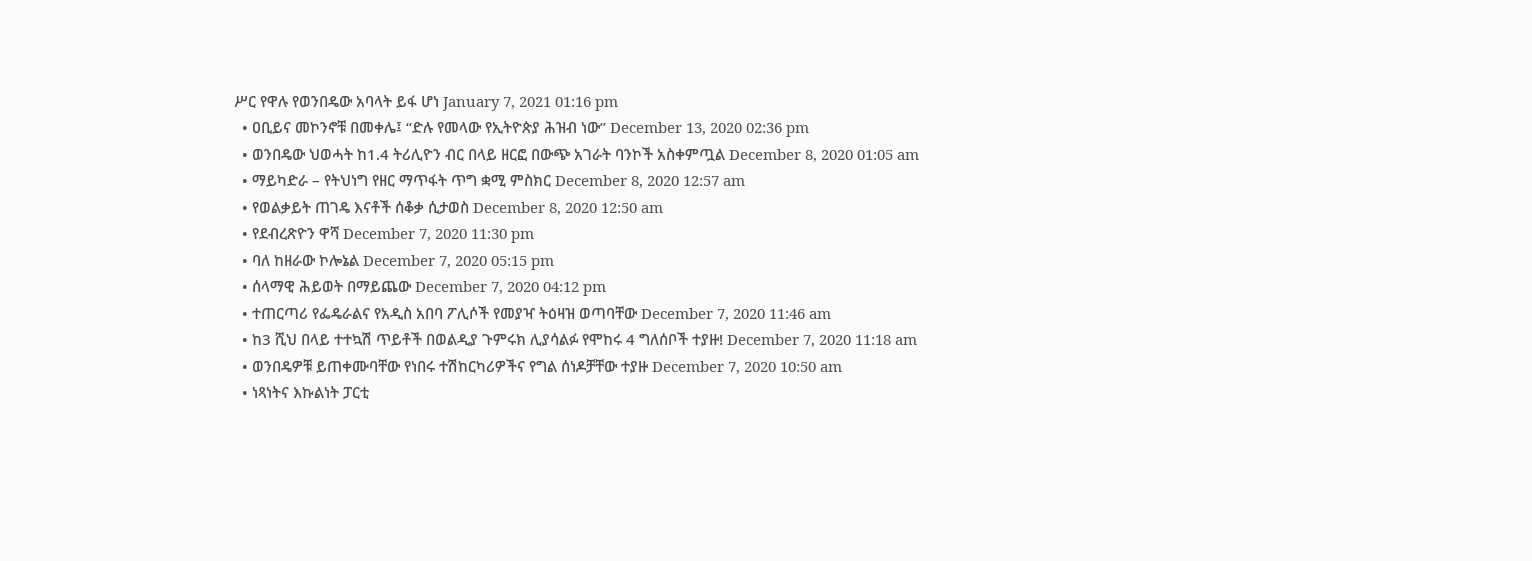ሥር የዋሉ የወንበዴው አባላት ይፋ ሆነ January 7, 2021 01:16 pm
  • ዐቢይና መኮንኖቹ በመቀሌ፤ “ድሉ የመላው የኢትዮጵያ ሕዝብ ነው” December 13, 2020 02:36 pm
  • ወንበዴው ህወሓት ከ1.4 ትሪሊዮን ብር በላይ ዘርፎ በውጭ አገራት ባንኮች አስቀምጧል December 8, 2020 01:05 am
  • ማይካድራ – የትህነግ የዘር ማጥፋት ጥግ ቋሚ ምስክር December 8, 2020 12:57 am
  • የወልቃይት ጠገዴ እናቶች ሰቆቃ ሲታወስ December 8, 2020 12:50 am
  • የደብረጽዮን ዋሻ December 7, 2020 11:30 pm
  • ባለ ከዘራው ኮሎኔል December 7, 2020 05:15 pm
  • ሰላማዊ ሕይወት በማይጨው December 7, 2020 04:12 pm
  • ተጠርጣሪ የፌዴራልና የአዲስ አበባ ፖሊሶች የመያዣ ትዕዛዝ ወጣባቸው December 7, 2020 11:46 am
  • ከ3 ሺህ በላይ ተተኳሽ ጥይቶች በወልዲያ ጉምሩክ ሊያሳልፉ የሞከሩ 4 ግለሰቦች ተያዙ! December 7, 2020 11:18 am
  • ወንበዴዎቹ ይጠቀሙባቸው የነበሩ ተሽከርካሪዎችና የግል ሰነዶቻቸው ተያዙ December 7, 2020 10:50 am
  • ነጻነትና እኩልነት ፓርቲ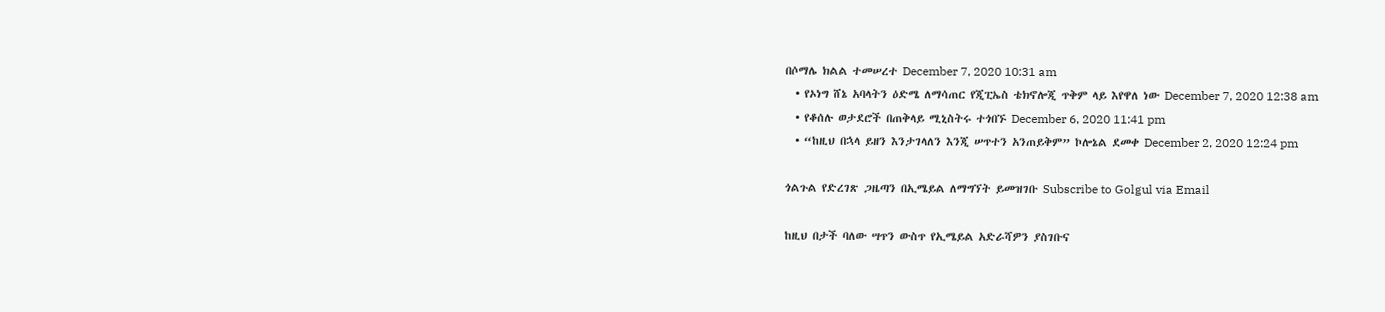በሶማሌ ክልል ተመሠረተ December 7, 2020 10:31 am
  • የኦነግ ሸኔ አባላትን ዕድሜ ለማሳጠር የጂፒኤስ ቴክኖሎጂ ጥቅም ላይ እየዋለ ነው December 7, 2020 12:38 am
  • የቆሰሉ ወታደሮች በጠቅላይ ሚኒስትሩ ተጎበኙ December 6, 2020 11:41 pm
  • “ከዚህ በኋላ ይዘን እንታገላለን እንጂ ሠጥተን አንጠይቅም” ኮሎኔል ደመቀ December 2, 2020 12:24 pm

ጎልጉል የድረገጽ ጋዜጣን በኢሜይል ለማግኘት ይመዝገቡ Subscribe to Golgul via Email

ከዚህ በታች ባለው ሣጥን ውስጥ የኢሜይል አድራሻዎን ያስገቡና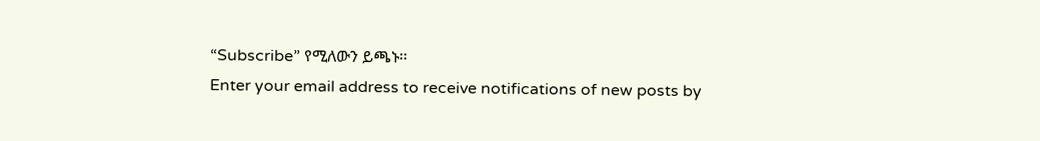“Subscribe” የሚለውን ይጫኑ፡፡
Enter your email address to receive notifications of new posts by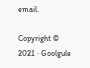email.

Copyright © 2021 · Goolgule